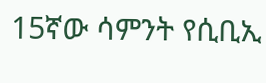15ኛው ሳምንት የሲቢኢ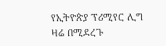የኢትዮጵያ ፕሪሚየር ሊግ ዛሬ በሚደረጉ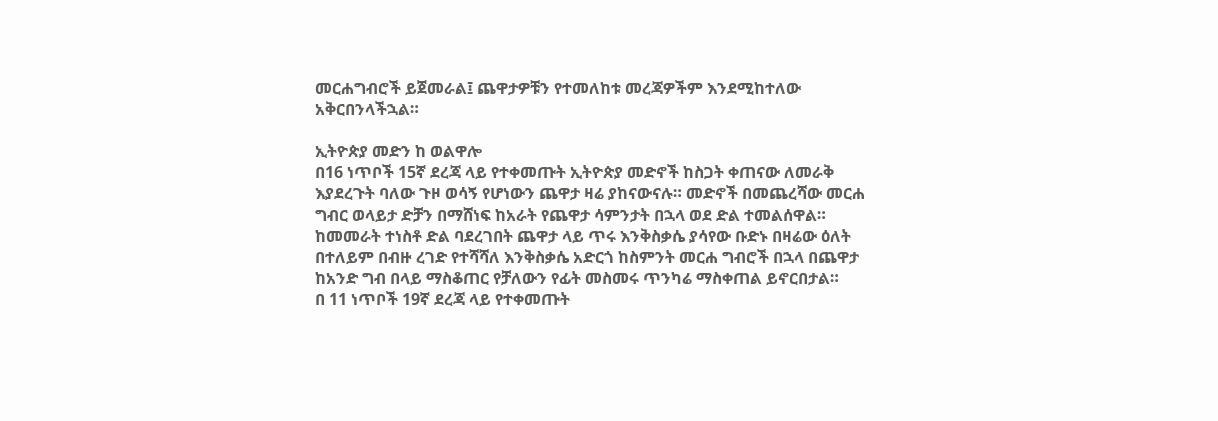መርሐግብሮች ይጀመራል፤ ጨዋታዎቹን የተመለከቱ መረጃዎችም እንደሚከተለው አቅርበንላችኋል።

ኢትዮጵያ መድን ከ ወልዋሎ
በ16 ነጥቦች 15ኛ ደረጃ ላይ የተቀመጡት ኢትዮጵያ መድኖች ከስጋት ቀጠናው ለመራቅ እያደረጉት ባለው ጉዞ ወሳኝ የሆነውን ጨዋታ ዛሬ ያከናውናሉ። መድኖች በመጨረሻው መርሐ ግብር ወላይታ ድቻን በማሸነፍ ከአራት የጨዋታ ሳምንታት በኋላ ወደ ድል ተመልሰዋል። ከመመራት ተነስቶ ድል ባደረገበት ጨዋታ ላይ ጥሩ እንቅስቃሴ ያሳየው ቡድኑ በዛሬው ዕለት በተለይም በብዙ ረገድ የተሻሻለ እንቅስቃሴ አድርጎ ከስምንት መርሐ ግብሮች በኋላ በጨዋታ ከአንድ ግብ በላይ ማስቆጠር የቻለውን የፊት መስመሩ ጥንካሬ ማስቀጠል ይኖርበታል።
በ 11 ነጥቦች 19ኛ ደረጃ ላይ የተቀመጡት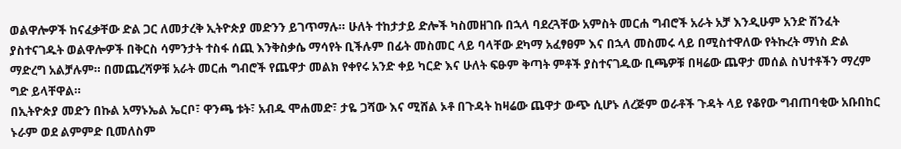ወልዋሎዎች ከናፈቃቸው ድል ጋር ለመታረቅ ኢትዮጵያ መድንን ይገጥማሉ። ሁለት ተከታታይ ድሎች ካስመዘገቡ በኋላ ባደረጓቸው አምስት መርሐ ግብሮች አራት አቻ እንዲሁም አንድ ሽንፈት ያስተናገዱት ወልዋሎዎች በቅርስ ሳምንታት ተስፋ ሰጪ እንቅስቃሴ ማሳየት ቢችሉም በፊት መስመር ላይ ባላቸው ደካማ አፈፃፀም እና በኋላ መስመሩ ላይ በሚስተዋለው የትኩረት ማነስ ድል ማድረግ አልቻሉም። በመጨረሻዎቹ አራት መርሐ ግብሮች የጨዋታ መልክ የቀየሩ አንድ ቀይ ካርድ እና ሁለት ፍፁም ቅጣት ምቶች ያስተናገዱው ቢጫዎቹ በዛሬው ጨዋታ መሰል ስህተቶችን ማረም ግድ ይላቸዋል።
በኢትዮጵያ መድን በኩል አማኑኤል ኤርቦ፣ ዋንጫ ቱት፣ አብዱ ሞሐመድ፣ ታዬ ጋሻው እና ሚሸል ኦቶ በጉዳት ከዛሬው ጨዋታ ውጭ ሲሆኑ ለረጅም ወራቶች ጉዳት ላይ የቆየው ግብጠባቂው አቡበከር ኑራም ወደ ልምምድ ቢመለስም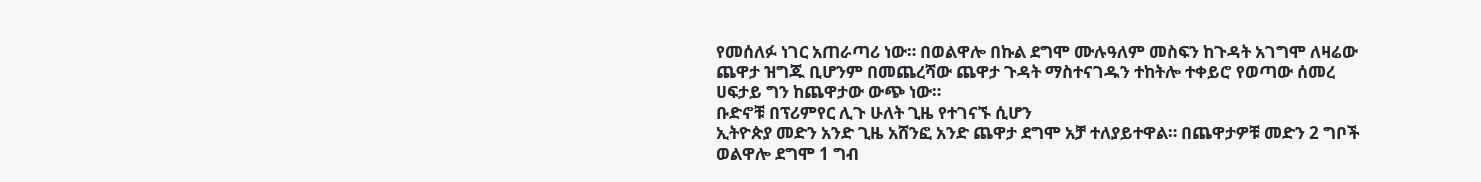የመሰለፉ ነገር አጠራጣሪ ነው። በወልዋሎ በኩል ደግሞ ሙሉዓለም መስፍን ከጉዳት አገግሞ ለዛሬው ጨዋታ ዝግጁ ቢሆንም በመጨረሻው ጨዋታ ጉዳት ማስተናገዱን ተከትሎ ተቀይሮ የወጣው ሰመረ ሀፍታይ ግን ከጨዋታው ውጭ ነው።
ቡድኖቹ በፕሪምየር ሊጉ ሁለት ጊዜ የተገናኙ ሲሆን
ኢትዮጵያ መድን አንድ ጊዜ አሸንፎ አንድ ጨዋታ ደግሞ አቻ ተለያይተዋል። በጨዋታዎቹ መድን 2 ግቦች ወልዋሎ ደግሞ 1 ግብ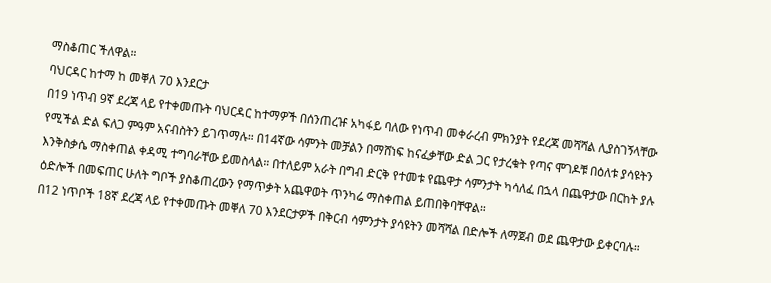ማስቆጠር ችለዋል።
ባህርዳር ከተማ ከ መቐለ 70 እንደርታ
በ19 ነጥብ 9ኛ ደረጃ ላይ የተቀመጡት ባህርዳር ከተማዎች በሰንጠረዡ አካፋይ ባለው የነጥብ መቀራረብ ምክንያት የደረጃ መሻሻል ሊያስገኝላቸው የሚችል ድል ፍለጋ ምዓም አናብስትን ይገጥማሉ። በ14ኛው ሳምንት መቻልን በማሸነፍ ከናፈቃቸው ድል ጋር የታረቁት የጣና ሞገዶቹ በዕለቱ ያሳዩትን እንቅስቃሴ ማስቀጠል ቀዳሚ ተግባራቸው ይመስላል። በተለይም አራት በግብ ድርቅ የተመቱ የጨዋታ ሳምንታት ካሳለፈ በኋላ በጨዋታው በርከት ያሉ ዕድሎች በመፍጠር ሁለት ግቦች ያስቆጠረውን የማጥቃት አጨዋወት ጥንካሬ ማስቀጠል ይጠበቅባቸዋል።
በ12 ነጥቦች 18ኛ ደረጃ ላይ የተቀመጡት መቐለ 70 እንደርታዎች በቅርብ ሳምንታት ያሳዩትን መሻሻል በድሎች ለማጀብ ወደ ጨዋታው ይቀርባሉ።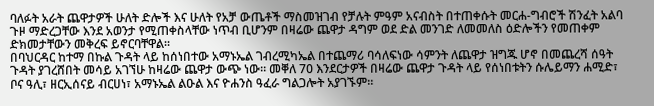ባለፉት አራት ጨዋታዎች ሁለት ድሎች እና ሁለት የአቻ ውጤቶች ማስመዝገብ የቻሉት ምዓም አናብስት በተጠቀሱት መርሐ-ግብሮች ሽንፈት አልባ ጉዞ ማድረጋቸው እንደ አወንታ የሚጠቀስላቸው ነጥብ ቢሆንም በዛሬው ጨዋታ ዳግም ወደ ድል መንገድ ለመመለስ ዕድሎችን የመጠቀም ድክመታቸውን መቅረፍ ይኖርባቸዋል።
በባህርዳር ከተማ በኩል ጉዳት ላይ ከሰነበተው አማኑኤል ገብረሚካኤል በተጨማሪ ባሳለፍነው ሳምንት ለጨዋታ ዝግጁ ሆኖ በመጨረሻ ሰዓት ጉዳት ያገረሸበት መሳይ አገኘሁ ከዛሬው ጨዋታ ውጭ ነው። መቐለ 70 እንደርታዎች በዛሬው ጨዋታ ጉዳት ላይ የሰነበቱትን ሱሌይማን ሐሚድ፣ ቦና ዓሊ፣ ዘርኢሰናይ ብርሀነ፣ አማኑኤል ልዑል እና ዮሐንስ ዓፈራ ግልጋሎት አያገኙም።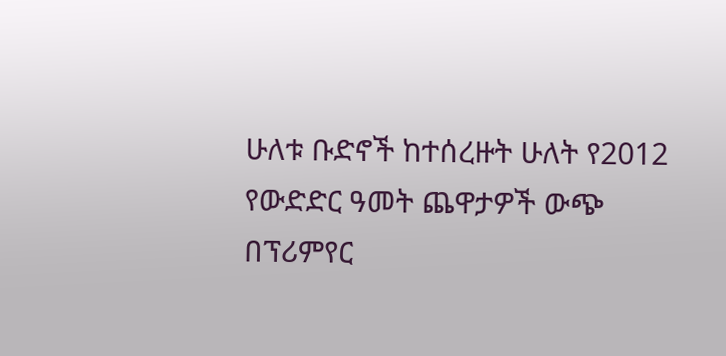ሁለቱ ቡድኖች ከተሰረዙት ሁለት የ2012 የውድድር ዓመት ጨዋታዎች ውጭ በፕሪምየር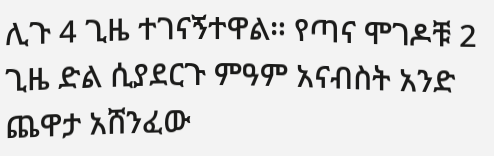ሊጉ 4 ጊዜ ተገናኝተዋል። የጣና ሞገዶቹ 2 ጊዜ ድል ሲያደርጉ ምዓም አናብስት አንድ ጨዋታ አሸንፈው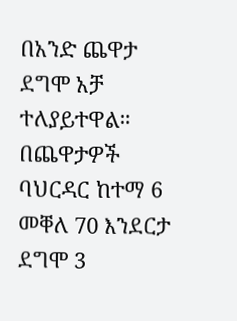በአንድ ጨዋታ ደግሞ አቻ ተለያይተዋል። በጨዋታዎች ባህርዳር ከተማ 6 መቐለ 70 እንደርታ ደግሞ 3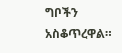ግቦችን አስቆጥረዋል።